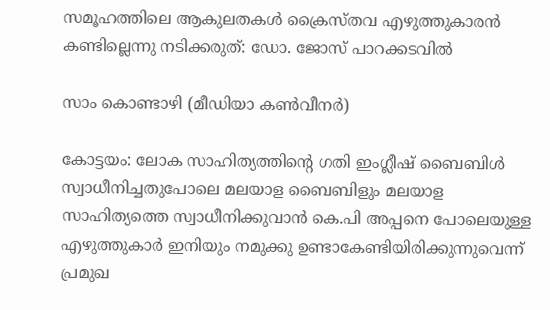സമൂഹത്തിലെ ആകുലതകൾ ക്രൈസ്തവ എഴുത്തുകാരൻ കണ്ടില്ലെന്നു നടിക്കരുത്: ഡോ. ജോസ് പാറക്കടവിൽ

സാം കൊണ്ടാഴി (മീഡിയാ കൺവീനർ)

കോട്ടയം: ലോക സാഹിത്യത്തിന്റെ ഗതി ഇംഗ്ലീഷ് ബൈബിൾ സ്വാധീനിച്ചതുപോലെ മലയാള ബൈബിളും മലയാള സാഹിത്യത്തെ സ്വാധീനിക്കുവാൻ കെ.പി അപ്പനെ പോലെയുള്ള എഴുത്തുകാർ ഇനിയും നമുക്കു ഉണ്ടാകേണ്ടിയിരിക്കുന്നുവെന്ന് പ്രമുഖ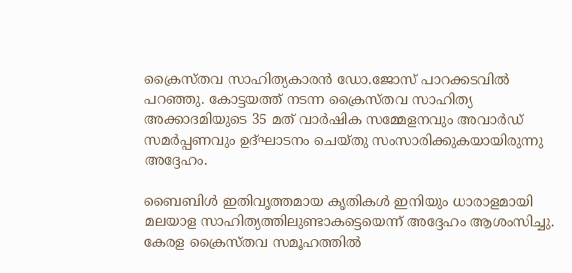ക്രൈസ്തവ സാഹിത്യകാരൻ ഡോ.ജോസ് പാറക്കടവിൽ പറഞ്ഞു. കോട്ടയത്ത് നടന്ന ക്രൈസ്തവ സാഹിത്യ അക്കാദമിയുടെ 35 മത് വാർഷിക സമ്മേളനവും അവാർഡ് സമർപ്പണവും ഉദ്ഘാടനം ചെയ്തു സംസാരിക്കുകയായിരുന്നു അദ്ദേഹം.

ബൈബിൾ ഇതിവൃത്തമായ കൃതികൾ ഇനിയും ധാരാളമായി മലയാള സാഹിത്യത്തിലുണ്ടാകട്ടെയെന്ന് അദ്ദേഹം ആശംസിച്ചു. കേരള ക്രൈസ്തവ സമൂഹത്തിൽ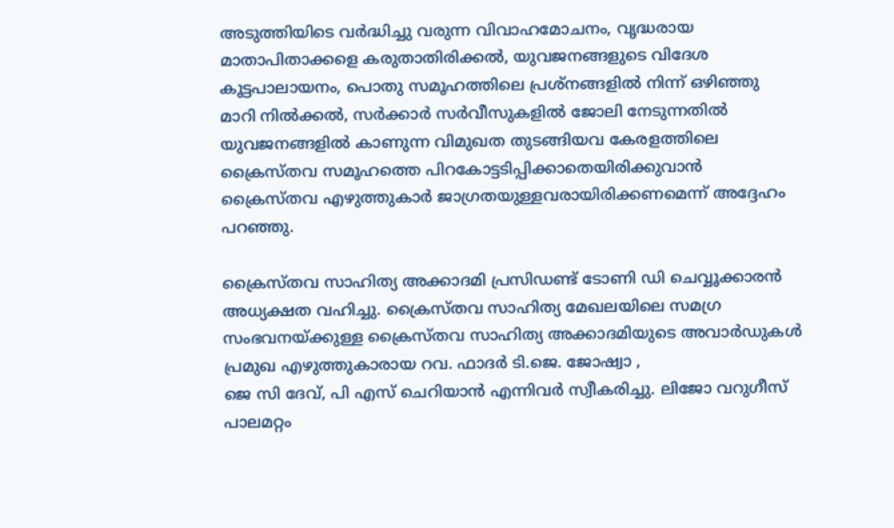അടുത്തിയിടെ വർദ്ധിച്ചു വരുന്ന വിവാഹമോചനം, വൃദ്ധരായ മാതാപിതാക്കളെ കരുതാതിരിക്കൽ, യുവജനങ്ങളുടെ വിദേശ കൂട്ടപാലായനം, പൊതു സമൂഹത്തിലെ പ്രശ്നങ്ങളിൽ നിന്ന് ഒഴിഞ്ഞു മാറി നിൽക്കൽ, സർക്കാർ സർവീസുകളിൽ ജോലി നേടുന്നതിൽ യുവജനങ്ങളിൽ കാണുന്ന വിമുഖത തുടങ്ങിയവ കേരളത്തിലെ ക്രൈസ്തവ സമൂഹത്തെ പിറകോട്ടടിപ്പിക്കാതെയിരിക്കുവാൻ ക്രൈസ്തവ എഴുത്തുകാർ ജാഗ്രതയുള്ളവരായിരിക്കണമെന്ന് അദ്ദേഹം പറഞ്ഞു.

ക്രൈസ്തവ സാഹിത്യ അക്കാദമി പ്രസിഡണ്ട് ടോണി ഡി ചെവ്വൂക്കാരൻ അധ്യക്ഷത വഹിച്ചു. ക്രൈസ്തവ സാഹിത്യ മേഖലയിലെ സമഗ്ര സംഭവനയ്ക്കുള്ള ക്രൈസ്തവ സാഹിത്യ അക്കാദമിയുടെ അവാർഡുകൾ പ്രമുഖ എഴുത്തുകാരായ റവ. ഫാദർ ടി.ജെ. ജോഷ്വാ ,
ജെ സി ദേവ്, പി എസ് ചെറിയാൻ എന്നിവർ സ്വീകരിച്ചു. ലിജോ വറുഗീസ് പാലമറ്റം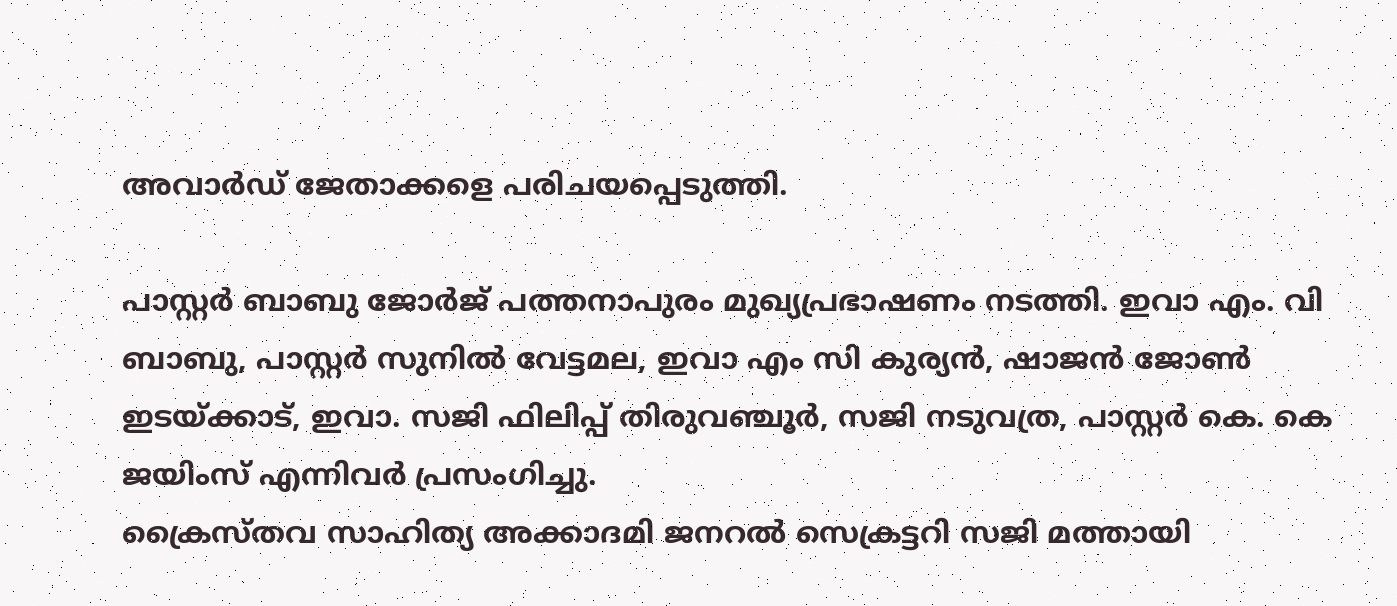അവാർഡ് ജേതാക്കളെ പരിചയപ്പെടുത്തി.

പാസ്റ്റർ ബാബു ജോർജ് പത്തനാപുരം മുഖ്യപ്രഭാഷണം നടത്തി. ഇവാ എം. വി ബാബു, പാസ്റ്റർ സുനിൽ വേട്ടമല, ഇവാ എം സി കുര്യൻ, ഷാജൻ ജോൺ ഇടയ്ക്കാട്, ഇവാ. സജി ഫിലിപ്പ് തിരുവഞ്ചൂർ, സജി നടുവത്ര, പാസ്റ്റർ കെ. കെ ജയിംസ് എന്നിവർ പ്രസംഗിച്ചു.
ക്രൈസ്തവ സാഹിത്യ അക്കാദമി ജനറൽ സെക്രട്ടറി സജി മത്തായി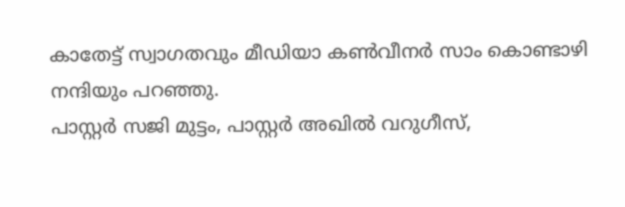കാതേട്ട് സ്വാഗതവും മീഡിയാ കൺവീനർ സാം കൊണ്ടാഴി നന്ദിയും പറഞ്ഞു.
പാസ്റ്റർ സജി മുട്ടം, പാസ്റ്റർ അഖിൽ വറുഗീസ്,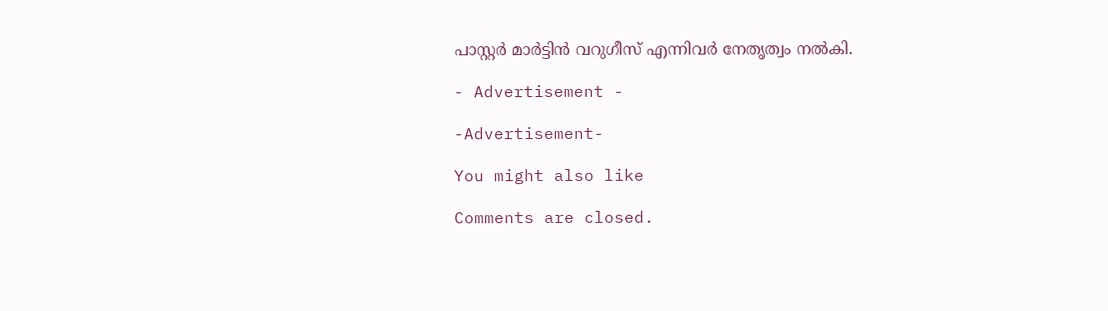പാസ്റ്റർ മാർട്ടിൻ വറുഗീസ് എന്നിവർ നേതൃത്വം നൽകി.

- Advertisement -

-Advertisement-

You might also like

Comments are closed.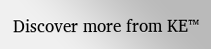Discover more from KE™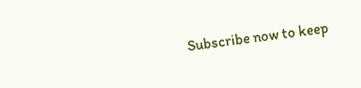Subscribe now to keep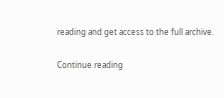reading and get access to the full archive.

Continue reading